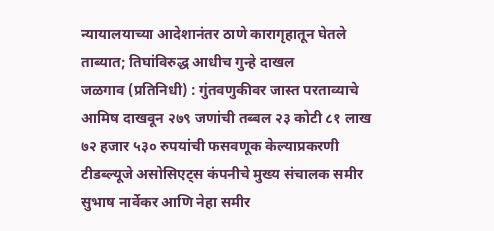न्यायालयाच्या आदेशानंतर ठाणे कारागृहातून घेतले ताब्यात; तिघांविरुद्ध आधीच गुन्हे दाखल
जळगाव (प्रतिनिधी) : गुंतवणुकीवर जास्त परताव्याचे आमिष दाखवून २७९ जणांची तब्बल २३ कोटी ८१ लाख ७२ हजार ५३० रुपयांची फसवणूक केल्याप्रकरणी टीडब्ल्यूजे असोसिएट्स कंपनीचे मुख्य संचालक समीर सुभाष नार्वेकर आणि नेहा समीर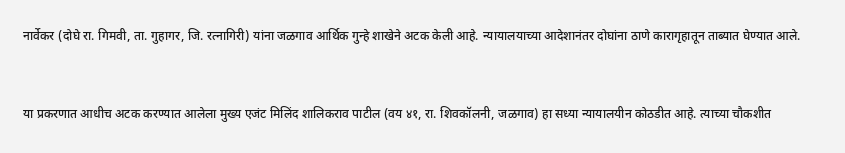नार्वेकर (दोघे रा. गिमवी, ता. गुहागर, जि. रत्नागिरी) यांना जळगाव आर्थिक गुन्हे शाखेने अटक केली आहे. न्यायालयाच्या आदेशानंतर दोघांना ठाणे कारागृहातून ताब्यात घेण्यात आले.


या प्रकरणात आधीच अटक करण्यात आलेला मुख्य एजंट मिलिंद शालिकराव पाटील (वय ४१, रा. शिवकॉलनी, जळगाव) हा सध्या न्यायालयीन कोठडीत आहे. त्याच्या चौकशीत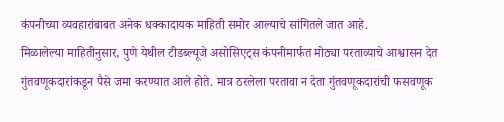कंपनीच्या व्यवहारांबाबत अनेक धक्कादायक माहिती समोर आल्याचे सांगितले जात आहे.
मिळालेल्या माहितीनुसार, पुणे येथील टीडब्ल्यूजे असोसिएट्स कंपनीमार्फत मोठ्या परताव्याचे आश्वासन देत गुंतवणूकदारांकडून पैसे जमा करण्यात आले होते. मात्र ठरलेला परतावा न देता गुंतवणूकदारांची फसवणूक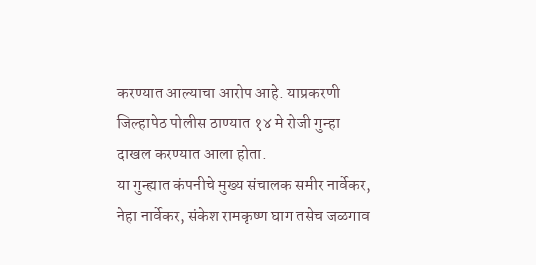करण्यात आल्याचा आरोप आहे. याप्रकरणी जिल्हापेठ पोलीस ठाण्यात १४ मे रोजी गुन्हा दाखल करण्यात आला होता.
या गुन्ह्यात कंपनीचे मुख्य संचालक समीर नार्वेकर, नेहा नार्वेकर, संकेश रामकृष्ण घाग तसेच जळगाव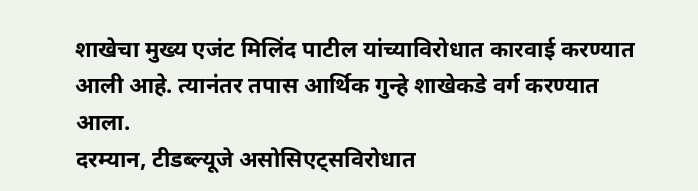शाखेचा मुख्य एजंट मिलिंद पाटील यांच्याविरोधात कारवाई करण्यात आली आहे. त्यानंतर तपास आर्थिक गुन्हे शाखेकडे वर्ग करण्यात आला.
दरम्यान, टीडब्ल्यूजे असोसिएट्सविरोधात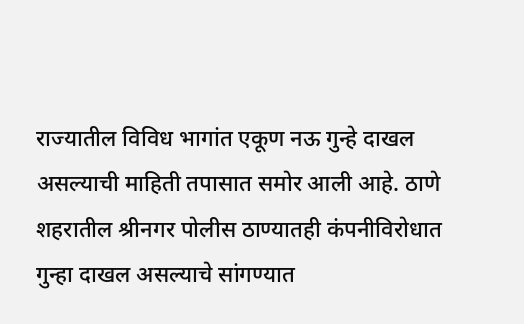राज्यातील विविध भागांत एकूण नऊ गुन्हे दाखल असल्याची माहिती तपासात समोर आली आहे. ठाणे शहरातील श्रीनगर पोलीस ठाण्यातही कंपनीविरोधात गुन्हा दाखल असल्याचे सांगण्यात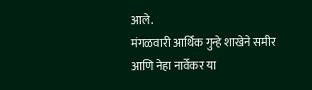आले.
मंगळवारी आर्थिक गुन्हे शाखेने समीर आणि नेहा नार्वेकर या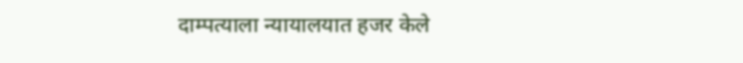दाम्पत्याला न्यायालयात हजर केले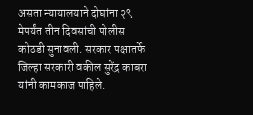असता न्यायालयाने दोघांना २९ मेपर्यंत तीन दिवसांची पोलीस कोठडी सुनावली. सरकार पक्षातर्फे जिल्हा सरकारी वकील सुरेंद्र काबरा यांनी कामकाज पाहिले.